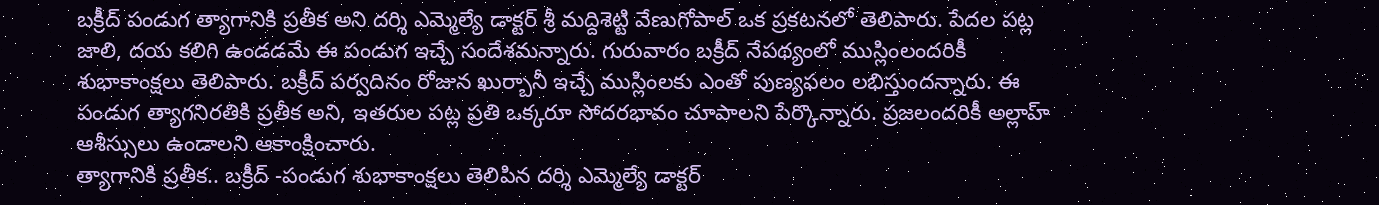బక్రీద్ పండుగ త్యాగానికి ప్రతీక అని దర్శి ఎమ్మెల్యే డాక్టర్ శ్రీ మద్దిశెట్టి వేణుగోపాల్ ఒక ప్రకటనలో తెలిపారు. పేదల పట్ల జాలి, దయ కలిగి ఉండడమే ఈ పండుగ ఇచ్చే సందేశమన్నారు. గురువారం బక్రీద్ నేపథ్యంలో ముస్లింలందరికీ శుభాకాంక్షలు తెలిపారు. బక్రీద్ పర్వదినం రోజున ఖుర్బానీ ఇచ్చే ముస్లింలకు ఎంతో పుణ్యఫలం లభిస్తుందన్నారు. ఈ పండుగ త్యాగనిరతికి ప్రతీక అని, ఇతరుల పట్ల ప్రతి ఒక్కరూ సోదరభావం చూపాలని పేర్కొన్నారు. ప్రజలందరికీ అల్లాహ్ ఆశీస్సులు ఉండాలని ఆకాంక్షించారు.
త్యాగానికి ప్రతీక.. బక్రీద్ -పండుగ శుభాకాంక్షలు తెలిపిన దర్శి ఎమ్మెల్యే డాక్టర్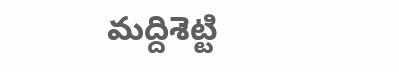మద్దిశెట్టి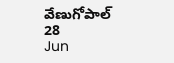వేణుగోపాల్
28
Jun